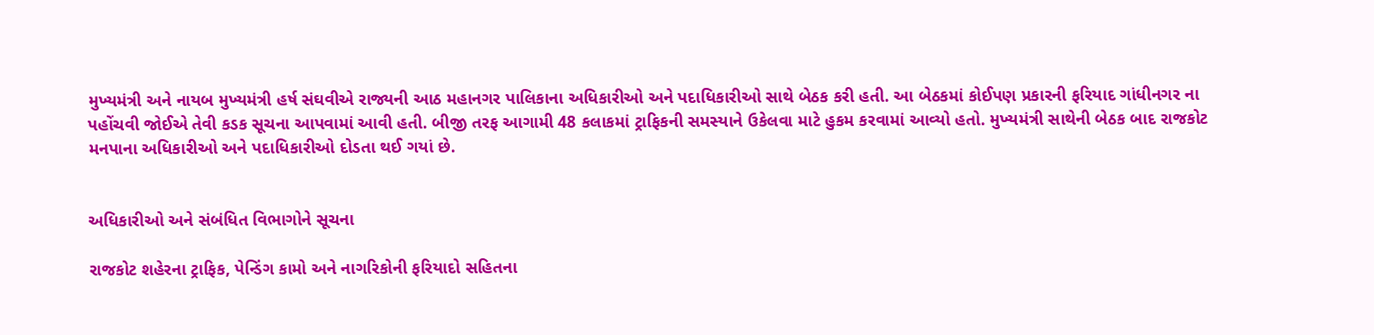મુખ્યમંત્રી અને નાયબ મુખ્યમંત્રી હર્ષ સંઘવીએ રાજ્યની આઠ મહાનગર પાલિકાના અધિકારીઓ અને પદાધિકારીઓ સાથે બેઠક કરી હતી. આ બેઠકમાં કોઈપણ પ્રકારની ફરિયાદ ગાંધીનગર ના પહોંચવી જોઈએ તેવી કડક સૂચના આપવામાં આવી હતી. બીજી તરફ આગામી 48 કલાકમાં ટ્રાફિકની સમસ્યાને ઉકેલવા માટે હુકમ કરવામાં આવ્યો હતો. મુખ્યમંત્રી સાથેની બેઠક બાદ રાજકોટ મનપાના અધિકારીઓ અને પદાધિકારીઓ દોડતા થઈ ગયાં છે.


અધિકારીઓ અને સંબંધિત વિભાગોને સૂચના

રાજકોટ શહેરના ટ્રાફિક, પેન્ડિંગ કામો અને નાગરિકોની ફરિયાદો સહિતના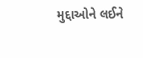મુદ્દાઓને લઈને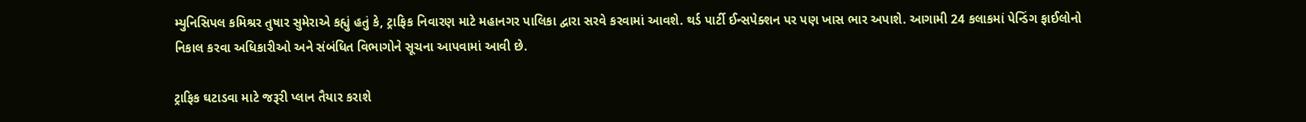મ્યુનિસિપલ કમિશ્રર તુષાર સુમેરાએ કહ્યું હતું કે, ટ્રાફિક નિવારણ માટે મહાનગર પાલિકા દ્વારા સરવે કરવામાં આવશે. થર્ડ પાર્ટી ઈન્સપેક્શન પર પણ ખાસ ભાર અપાશે. આગામી 24 કલાકમાં પેન્ડિંગ ફાઈલોનો નિકાલ કરવા અધિકારીઓ અને સંબંધિત વિભાગોને સૂચના આપવામાં આવી છે.

ટ્રાફિક ઘટાડવા માટે જરૂરી પ્લાન તૈયાર કરાશે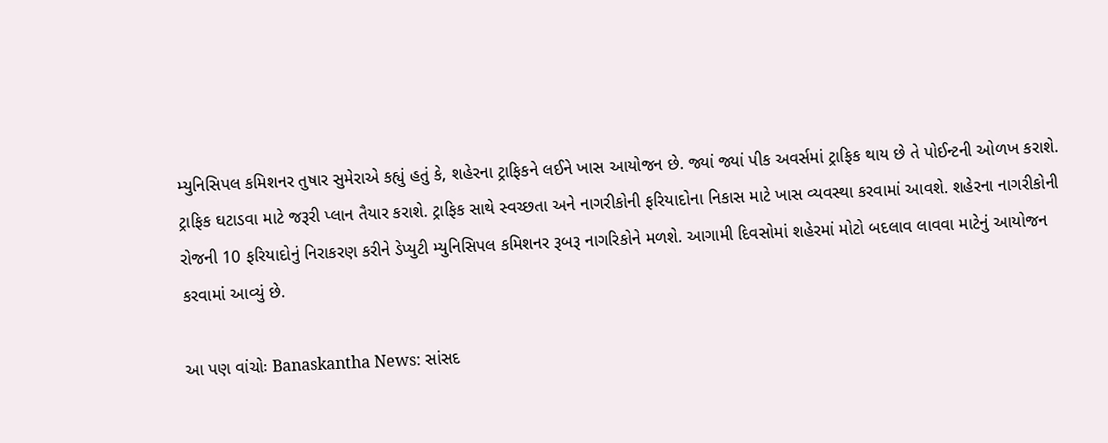મ્યુનિસિપલ કમિશનર તુષાર સુમેરાએ કહ્યું હતું કે, શહેરના ટ્રાફિકને લઈને ખાસ આયોજન છે. જ્યાં જ્યાં પીક અવર્સમાં ટ્રાફિક થાય છે તે પોઈન્ટની ઓળખ કરાશે. ટ્રાફિક ઘટાડવા માટે જરૂરી પ્લાન તૈયાર કરાશે. ટ્રાફિક સાથે સ્વચ્છતા અને નાગરીકોની ફરિયાદોના નિકાસ માટે ખાસ વ્યવસ્થા કરવામાં આવશે. શહેરના નાગરીકોની રોજની 10 ફરિયાદોનું નિરાકરણ કરીને ડેપ્યુટી મ્યુનિસિપલ કમિશનર રૂબરૂ નાગરિકોને મળશે. આગામી દિવસોમાં શહેરમાં મોટો બદલાવ લાવવા માટેનું આયોજન કરવામાં આવ્યું છે.

આ પણ વાંચોઃ Banaskantha News: સાંસદ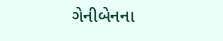ગેનીબેનના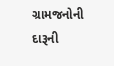ગ્રામજનોની દારૂની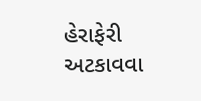હેરાફેરી અટકાવવા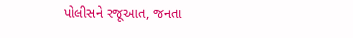પોલીસને રજૂઆત, જનતા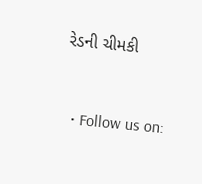રેડની ચીમકી


  • Follow us on: